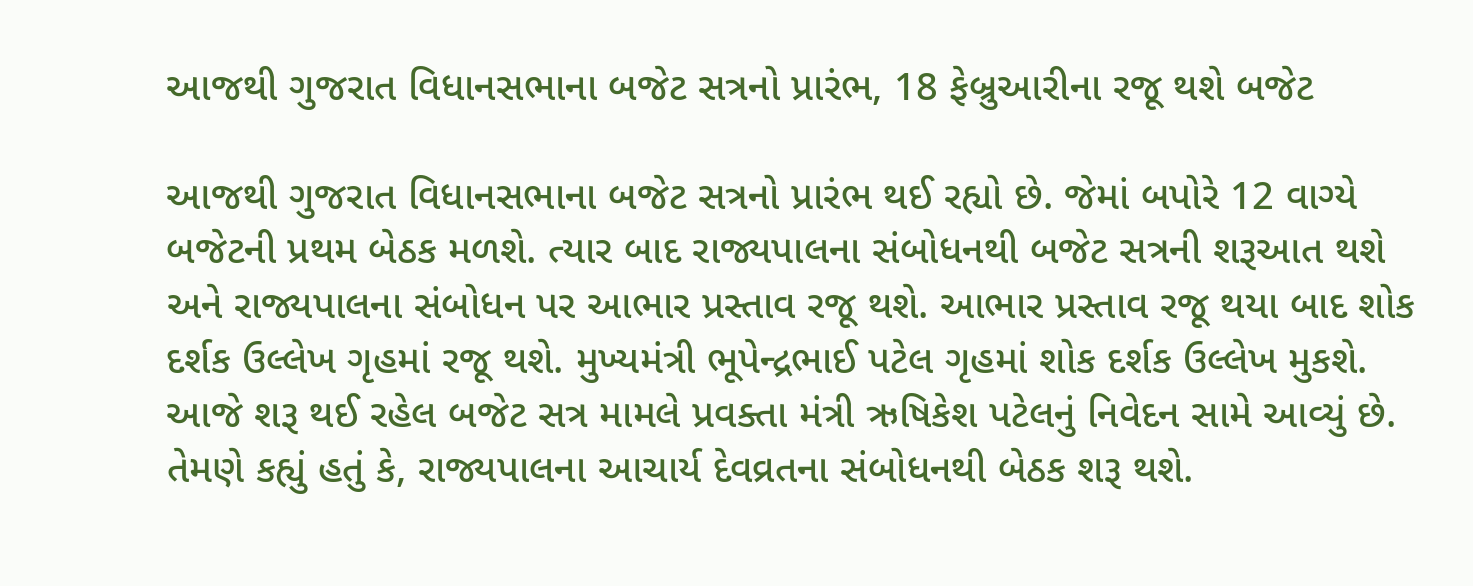આજથી ગુજરાત વિધાનસભાના બજેટ સત્રનો પ્રારંભ, 18 ફેબ્રુઆરીના રજૂ થશે બજેટ

આજથી ગુજરાત વિધાનસભાના બજેટ સત્રનો પ્રારંભ થઈ રહ્યો છે. જેમાં બપોરે 12 વાગ્યે બજેટની પ્રથમ બેઠક મળશે. ત્યાર બાદ રાજ્યપાલના સંબોધનથી બજેટ સત્રની શરૂઆત થશે અને રાજ્યપાલના સંબોધન પર આભાર પ્રસ્તાવ રજૂ થશે. આભાર પ્રસ્તાવ રજૂ થયા બાદ શોક દર્શક ઉલ્લેખ ગૃહમાં રજૂ થશે. મુખ્યમંત્રી ભૂપેન્દ્રભાઈ પટેલ ગૃહમાં શોક દર્શક ઉલ્લેખ મુકશે. આજે શરૂ થઈ રહેલ બજેટ સત્ર મામલે પ્રવક્તા મંત્રી ઋષિકેશ પટેલનું નિવેદન સામે આવ્યું છે. તેમણે કહ્યું હતું કે, રાજ્યપાલના આચાર્ય દેવવ્રતના સંબોધનથી બેઠક શરૂ થશે.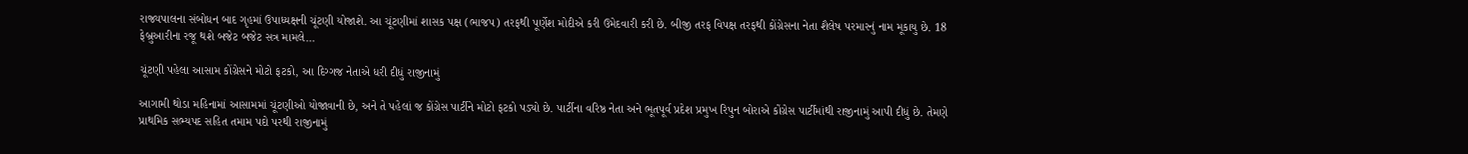રાજ્યપાલના સંબોધન બાદ ગૃહમાં ઉપાધ્યક્ષની ચૂંટણી યોજાશે. આ ચૂંટણીમાં શાસક પક્ષ (ભાજપ) તરફથી પૂર્ણેશ મોદીએ કરી ઉમેદવારી કરી છે. બીજી તરફ વિપક્ષ તરફથી કોંગ્રેસના નેતા શૈલેષ પરમારનું નામ મૂકાયુ છે. 18 ફેબ્રુઆરીના રજૂ થશે બજેટ બજેટ સત્ર મામલે…

ચૂંટણી પહેલા આસામ કોંગ્રેસને મોટો ફટકો, આ દિગ્ગજ નેતાએ ધરી દીધું રાજીનામું

આગામી થોડા મહિનામાં આસામમાં ચૂંટણીઓ યોજાવાની છે, અને તે પહેલાં જ કોંગ્રેસ પાર્ટીને મોટો ફટકો પડ્યો છે. પાર્ટીના વરિષ્ઠ નેતા અને ભૂતપૂર્વ પ્રદેશ પ્રમુખ રિપુન બોરાએ કોંગ્રેસ પાર્ટીમાંથી રાજીનામું આપી દીધું છે. તેમણે પ્રાથમિક સભ્યપદ સહિત તમામ પદો પરથી રાજીનામું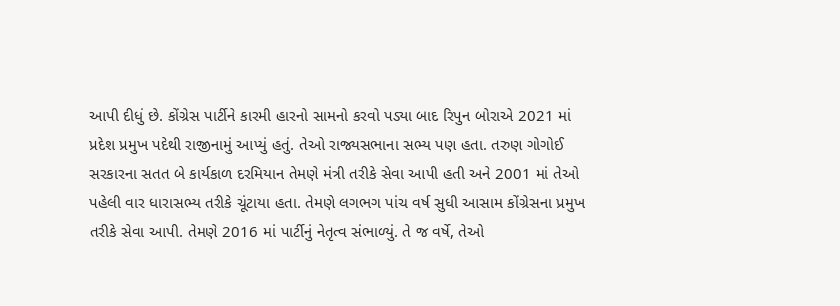આપી દીધું છે. કોંગ્રેસ પાર્ટીને કારમી હારનો સામનો કરવો પડ્યા બાદ રિપુન બોરાએ 2021 માં પ્રદેશ પ્રમુખ પદેથી રાજીનામું આપ્યું હતું. તેઓ રાજ્યસભાના સભ્ય પણ હતા. તરુણ ગોગોઈ સરકારના સતત બે કાર્યકાળ દરમિયાન તેમણે મંત્રી તરીકે સેવા આપી હતી અને 2001 માં તેઓ પહેલી વાર ધારાસભ્ય તરીકે ચૂંટાયા હતા. તેમણે લગભગ પાંચ વર્ષ સુધી આસામ કોંગ્રેસના પ્રમુખ તરીકે સેવા આપી. તેમણે 2016 માં પાર્ટીનું નેતૃત્વ સંભાળ્યું. તે જ વર્ષે, તેઓ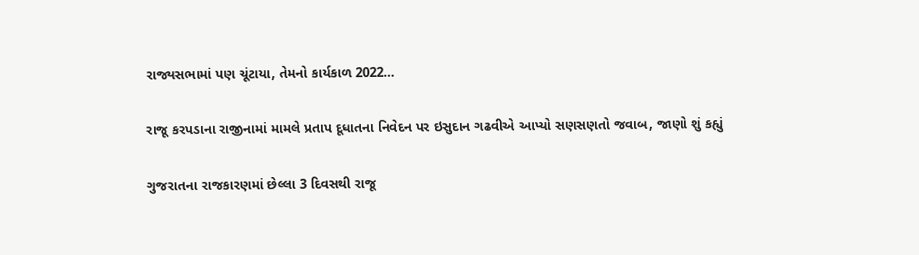રાજ્યસભામાં પણ ચૂંટાયા, તેમનો કાર્યકાળ 2022…

રાજૂ કરપડાના રાજીનામાં મામલે પ્રતાપ દૂધાતના નિવેદન પર ઇસુદાન ગઢવીએ આપ્યો સણસણતો જવાબ, જાણો શું કહ્યું

ગુજરાતના રાજકારણમાં છેલ્લા 3 દિવસથી રાજૂ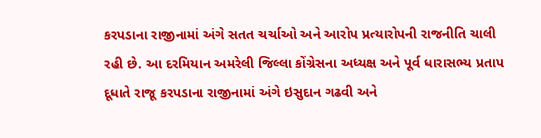કરપડાના રાજીનામાં અંગે સતત ચર્ચાઓ અને આરોપ પ્રત્યારોપની રાજનીતિ ચાલી રહી છે. આ દરમિયાન અમરેલી જિલ્લા કોંગ્રેસના અધ્યક્ષ અને પૂર્વ ધારાસભ્ય પ્રતાપ દૂધાતે રાજૂ કરપડાના રાજીનામાં અંગે ઇસુદાન ગઢવી અને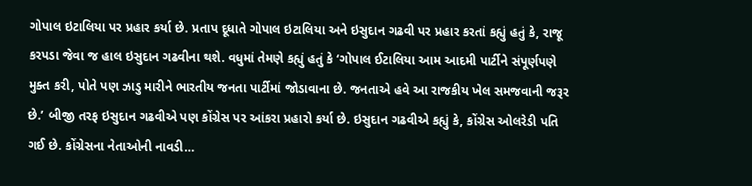ગોપાલ ઇટાલિયા પર પ્રહાર કર્યા છે. પ્રતાપ દૂધાતે ગોપાલ ઇટાલિયા અને ઇસુદાન ગઢવી પર પ્રહાર કરતાં કહ્યું હતું કે, રાજૂ કરપડા જેવા જ હાલ ઇસુદાન ગઢવીના થશે. વધુમાં તેમણે કહ્યું હતું કે ‘ગોપાલ ઈટાલિયા આમ આદમી પાર્ટીને સંપૂર્ણપણે મુક્ત કરી, પોતે પણ ઝાડુ મારીને ભારતીય જનતા પાર્ટીમાં જોડાવાના છે. જનતાએ હવે આ રાજકીય ખેલ સમજવાની જરૂર છે.’ બીજી તરફ ઇસુદાન ગઢવીએ પણ કોંગ્રેસ પર આંકરા પ્રહારો કર્યા છે. ઇસુદાન ગઢવીએ કહ્યું કે, કોંગ્રેસ ઓલરેડી પતિ ગઈ છે. કોંગ્રેસના નેતાઓની નાવડી…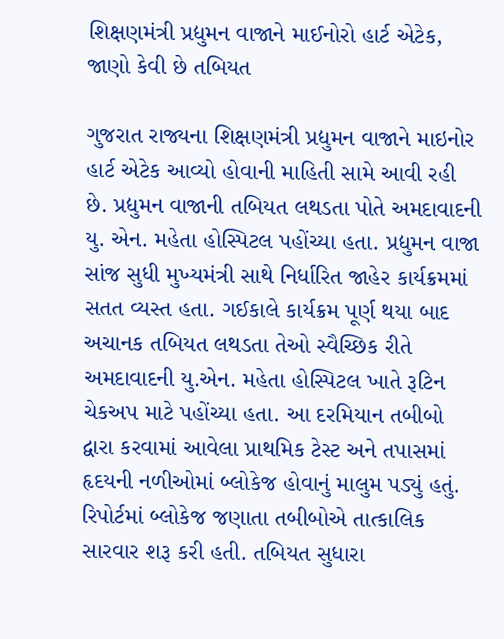શિક્ષણમંત્રી પ્રદ્યુમન વાજાને માઈનોરો હાર્ટ એટેક, જાણો કેવી છે તબિયત

ગુજરાત રાજ્યના શિક્ષણમંત્રી પ્રદ્યુમન વાજાને માઇનોર હાર્ટ એટેક આવ્યો હોવાની માહિતી સામે આવી રહી છે. પ્રદ્યુમન વાજાની તબિયત લથડતા પોતે અમદાવાદની યુ. એન. મહેતા હોસ્પિટલ પહોંચ્યા હતા. પ્રદ્યુમન વાજા સાંજ સુધી મુખ્યમંત્રી સાથે નિર્ધારિત જાહેર કાર્યક્રમમાં સતત વ્યસ્ત હતા. ગઈકાલે કાર્યક્રમ પૂર્ણ થયા બાદ અચાનક તબિયત લથડતા તેઓ સ્વૈચ્છિક રીતે અમદાવાદની યુ.એન. મહેતા હોસ્પિટલ ખાતે રૂટિન ચેકઅપ માટે પહોંચ્યા હતા. આ દરમિયાન તબીબો દ્વારા કરવામાં આવેલા પ્રાથમિક ટેસ્ટ અને તપાસમાં હૃદયની નળીઓમાં બ્લોકેજ હોવાનું માલુમ પડ્યું હતું. રિપોર્ટમાં બ્લોકેજ જણાતા તબીબોએ તાત્કાલિક સારવાર શરૂ કરી હતી. તબિયત સુધારા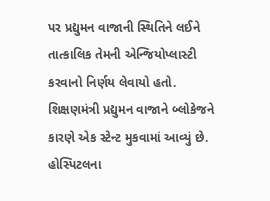પર પ્રદ્યુમન વાજાની સ્થિતિને લઈને તાત્કાલિક તેમની એન્જિયોપ્લાસ્ટી કરવાનો નિર્ણય લેવાયો હતો. શિક્ષણમંત્રી પ્રદ્યુમન વાજાને બ્લોકેજને કારણે એક સ્ટેન્ટ મુકવામાં આવ્યું છે. હોસ્પિટલના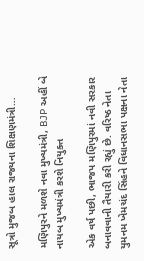સૂત્રો મુજબ હાલ રાજ્યના શિક્ષણમંત્રી…

મણિપુરને મળશે નવા મુખ્યમંત્રી, BJP અહીં બે નાયબ મુખ્યમંત્રી કરશે નિયુક્ત

એક વર્ષ પછી, ભાજપ મણિપુરમાં નવી સરકાર બનાવવાની તૈયારી કરી રહ્યું છે. વરિષ્ઠ નેતા યુમનમ ખેમચંદ સિંહને વિધાનસભા પક્ષના નેતા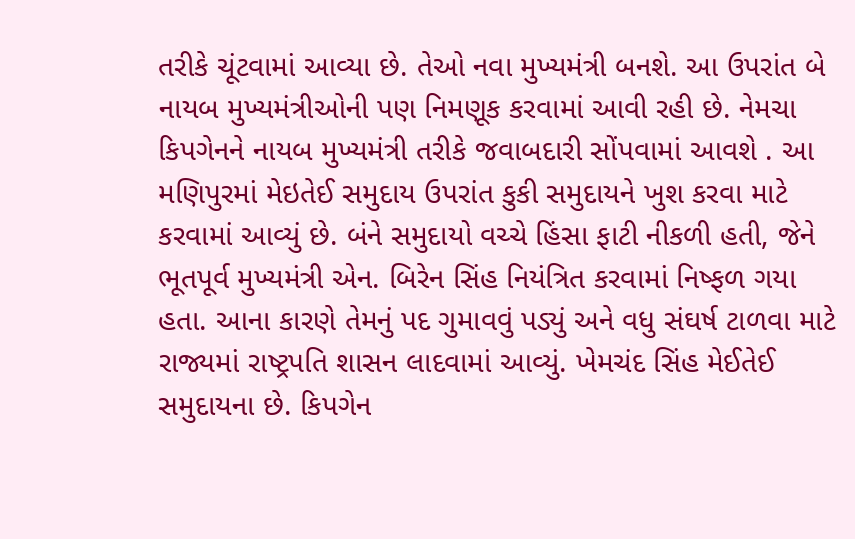તરીકે ચૂંટવામાં આવ્યા છે. તેઓ નવા મુખ્યમંત્રી બનશે. આ ઉપરાંત બે નાયબ મુખ્યમંત્રીઓની પણ નિમણૂક કરવામાં આવી રહી છે. નેમચા કિપગેનને નાયબ મુખ્યમંત્રી તરીકે જવાબદારી સોંપવામાં આવશે . આ મણિપુરમાં મેઇતેઈ સમુદાય ઉપરાંત કુકી સમુદાયને ખુશ કરવા માટે કરવામાં આવ્યું છે. બંને સમુદાયો વચ્ચે હિંસા ફાટી નીકળી હતી, જેને ભૂતપૂર્વ મુખ્યમંત્રી એન. બિરેન સિંહ નિયંત્રિત કરવામાં નિષ્ફળ ગયા હતા. આના કારણે તેમનું પદ ગુમાવવું પડ્યું અને વધુ સંઘર્ષ ટાળવા માટે રાજ્યમાં રાષ્ટ્રપતિ શાસન લાદવામાં આવ્યું. ખેમચંદ સિંહ મેઈતેઈ સમુદાયના છે. કિપગેન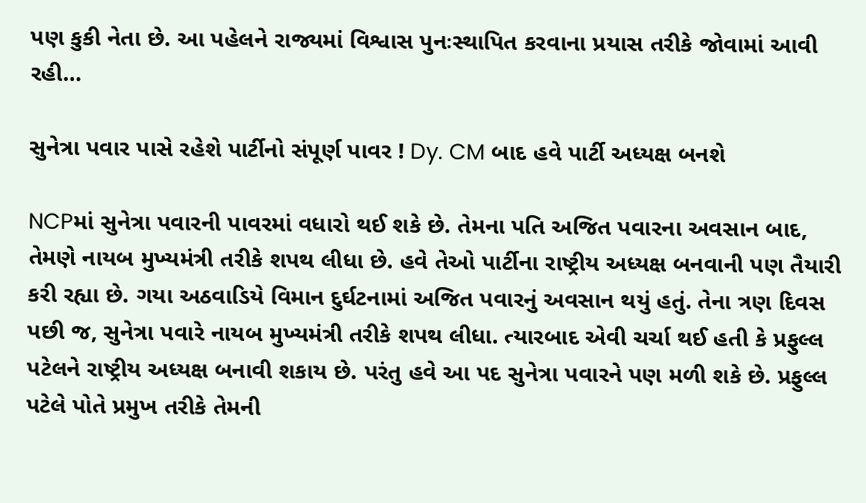પણ કુકી નેતા છે. આ પહેલને રાજ્યમાં વિશ્વાસ પુનઃસ્થાપિત કરવાના પ્રયાસ તરીકે જોવામાં આવી રહી…

સુનેત્રા પવાર પાસે રહેશે પાર્ટીનો સંપૂર્ણ પાવર ! Dy. CM બાદ હવે પાર્ટી અધ્યક્ષ બનશે

NCPમાં સુનેત્રા પવારની પાવરમાં વધારો થઈ શકે છે. તેમના પતિ અજિત પવારના અવસાન બાદ, તેમણે નાયબ મુખ્યમંત્રી તરીકે શપથ લીધા છે. હવે તેઓ પાર્ટીના રાષ્ટ્રીય અધ્યક્ષ બનવાની પણ તૈયારી કરી રહ્યા છે. ગયા અઠવાડિયે વિમાન દુર્ઘટનામાં અજિત પવારનું અવસાન થયું હતું. તેના ત્રણ દિવસ પછી જ, સુનેત્રા પવારે નાયબ મુખ્યમંત્રી તરીકે શપથ લીધા. ત્યારબાદ એવી ચર્ચા થઈ હતી કે પ્રફુલ્લ પટેલને રાષ્ટ્રીય અધ્યક્ષ બનાવી શકાય છે. પરંતુ હવે આ પદ સુનેત્રા પવારને પણ મળી શકે છે. પ્રફુલ્લ પટેલે પોતે પ્રમુખ તરીકે તેમની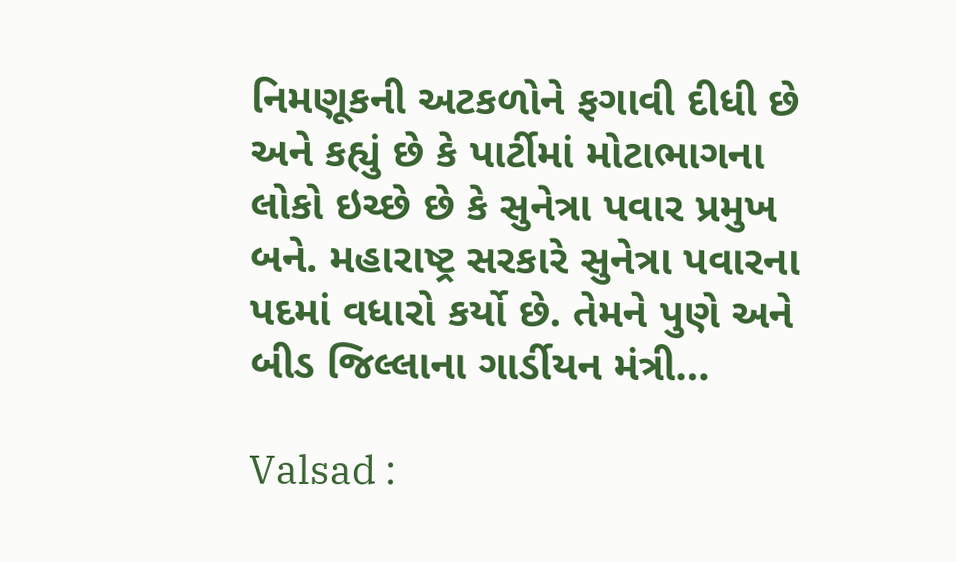નિમણૂકની અટકળોને ફગાવી દીધી છે અને કહ્યું છે કે પાર્ટીમાં મોટાભાગના લોકો ઇચ્છે છે કે સુનેત્રા પવાર પ્રમુખ બને. મહારાષ્ટ્ર સરકારે સુનેત્રા પવારના પદમાં વધારો કર્યો છે. તેમને પુણે અને બીડ જિલ્લાના ગાર્ડીયન મંત્રી…

Valsad :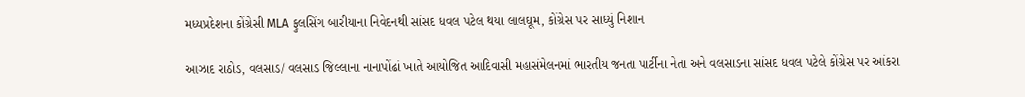મધ્યપ્રદેશના કોંગ્રેસી MLA ફુલસિંગ બારીયાના નિવેદનથી સાંસદ ધવલ પટેલ થયા લાલઘૂમ, કોંગ્રેસ પર સાધ્યું નિશાન

આઝાદ રાઠોડ, વલસાડ/ વલસાડ જિલ્લાના નાનાપોંઢાં ખાતે આયોજિત આદિવાસી મહાસંમેલનમાં ભારતીય જનતા પાર્ટીના નેતા અને વલસાડના સાંસદ ધવલ પટેલે કોંગ્રેસ પર આંકરા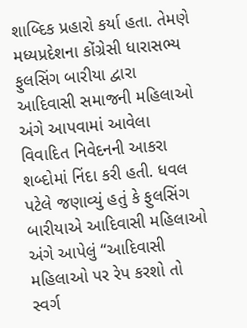શાબ્દિક પ્રહારો કર્યા હતા. તેમણે મધ્યપ્રદેશના કોંગ્રેસી ધારાસભ્ય ફુલસિંગ બારીયા દ્વારા આદિવાસી સમાજની મહિલાઓ અંગે આપવામાં આવેલા વિવાદિત નિવેદનની આકરા શબ્દોમાં નિંદા કરી હતી. ધવલ પટેલે જણાવ્યું હતું કે ફુલસિંગ બારીયાએ આદિવાસી મહિલાઓ અંગે આપેલું “આદિવાસી મહિલાઓ પર રેપ કરશો તો સ્વર્ગ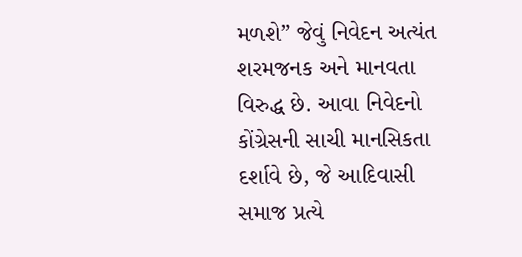મળશે” જેવું નિવેદન અત્યંત શરમજનક અને માનવતા વિરુદ્ધ છે. આવા નિવેદનો કોંગ્રેસની સાચી માનસિકતા દર્શાવે છે, જે આદિવાસી સમાજ પ્રત્યે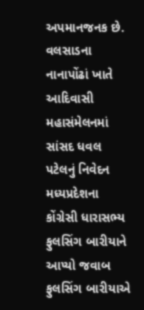અપમાનજનક છે. વલસાડના નાનાપોંઢાં ખાતે આદિવાસી મહાસંમેલનમાં સાંસદ ધવલ પટેલનું નિવેદન મધ્યપ્રદેશના કોંગ્રેસી ધારાસભ્ય ફુલસિંગ બારીયાને આપ્યો જવાબ ફુલસિંગ બારીયાએ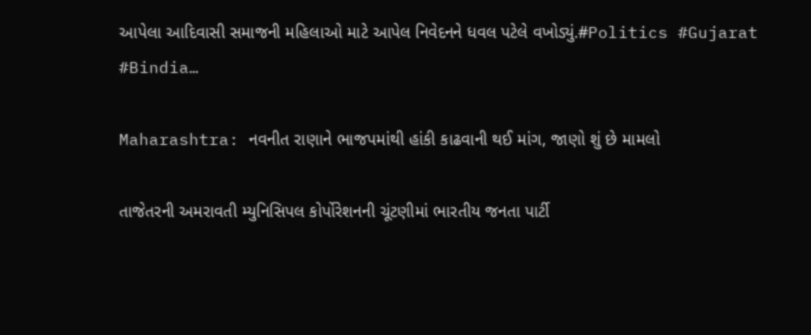આપેલા આદિવાસી સમાજની મહિલાઓ માટે આપેલ નિવેદનને ધવલ પટેલે વખોડ્યું.#Politics #Gujarat #Bindia…

Maharashtra: નવનીત રાણાને ભાજપમાંથી હાંકી કાઢવાની થઈ માંગ, જાણો શું છે મામલો

તાજેતરની અમરાવતી મ્યુનિસિપલ કોર્પોરેશનની ચૂંટણીમાં ભારતીય જનતા પાર્ટી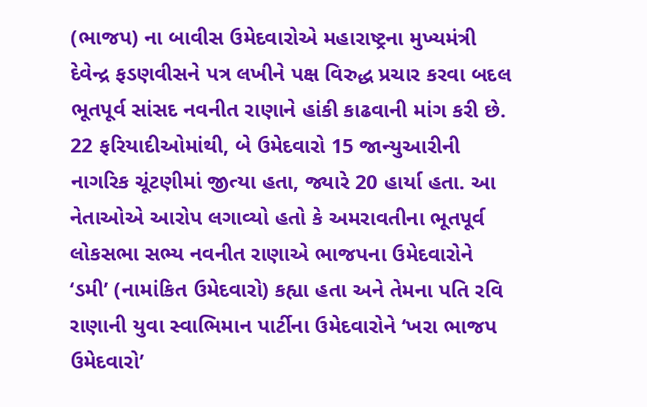(ભાજપ) ના બાવીસ ઉમેદવારોએ મહારાષ્ટ્રના મુખ્યમંત્રી દેવેન્દ્ર ફડણવીસને પત્ર લખીને પક્ષ વિરુદ્ધ પ્રચાર કરવા બદલ ભૂતપૂર્વ સાંસદ નવનીત રાણાને હાંકી કાઢવાની માંગ કરી છે. 22 ફરિયાદીઓમાંથી, બે ઉમેદવારો 15 જાન્યુઆરીની નાગરિક ચૂંટણીમાં જીત્યા હતા, જ્યારે 20 હાર્યા હતા. આ નેતાઓએ આરોપ લગાવ્યો હતો કે અમરાવતીના ભૂતપૂર્વ લોકસભા સભ્ય નવનીત રાણાએ ભાજપના ઉમેદવારોને ‘ડમી’ (નામાંકિત ઉમેદવારો) કહ્યા હતા અને તેમના પતિ રવિ રાણાની યુવા સ્વાભિમાન પાર્ટીના ઉમેદવારોને ‘ખરા ભાજપ ઉમેદવારો’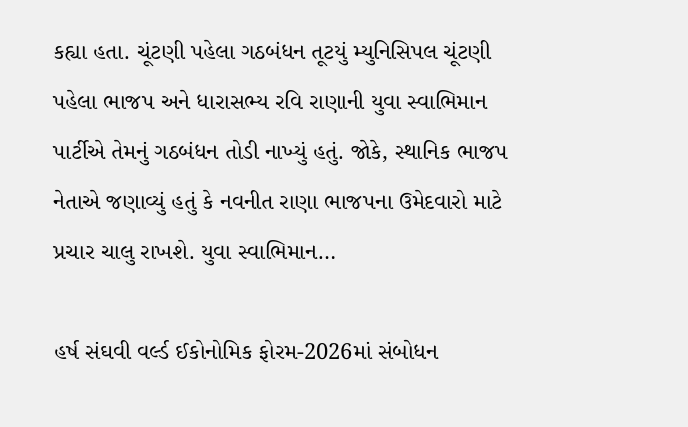કહ્યા હતા. ચૂંટણી પહેલા ગઠબંધન તૂટયું મ્યુનિસિપલ ચૂંટણી પહેલા ભાજપ અને ધારાસભ્ય રવિ રાણાની યુવા સ્વાભિમાન પાર્ટીએ તેમનું ગઠબંધન તોડી નાખ્યું હતું. જોકે, સ્થાનિક ભાજપ નેતાએ જણાવ્યું હતું કે નવનીત રાણા ભાજપના ઉમેદવારો માટે પ્રચાર ચાલુ રાખશે. યુવા સ્વાભિમાન…

હર્ષ સંઘવી વર્લ્ડ ઈકોનોમિક ફોરમ-2026માં સંબોધન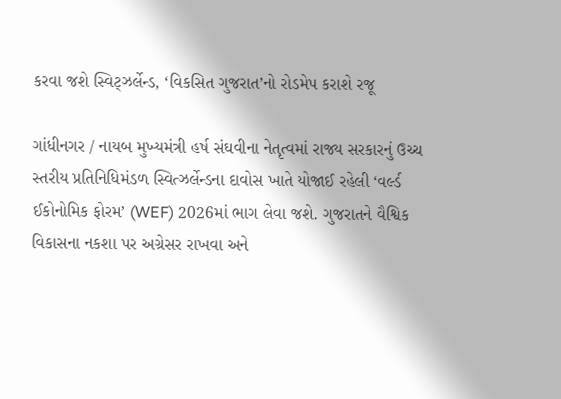કરવા જશે સ્વિટ્ઝર્લેન્ડ, ‘વિકસિત ગુજરાત’નો રોડમેપ કરાશે રજૂ

ગાંધીનગર / નાયબ મુખ્યમંત્રી હર્ષ સંઘવીના નેતૃત્વમાં રાજ્ય સરકારનું ઉચ્ચ સ્તરીય પ્રતિનિધિમંડળ સ્વિત્ઝર્લેન્ડના દાવોસ ખાતે યોજાઈ રહેલી ‘વર્લ્ડ ઈકોનોમિક ફોરમ’ (WEF) 2026માં ભાગ લેવા જશે. ગુજરાતને વૈશ્વિક વિકાસના નકશા પર અગ્રેસર રાખવા અને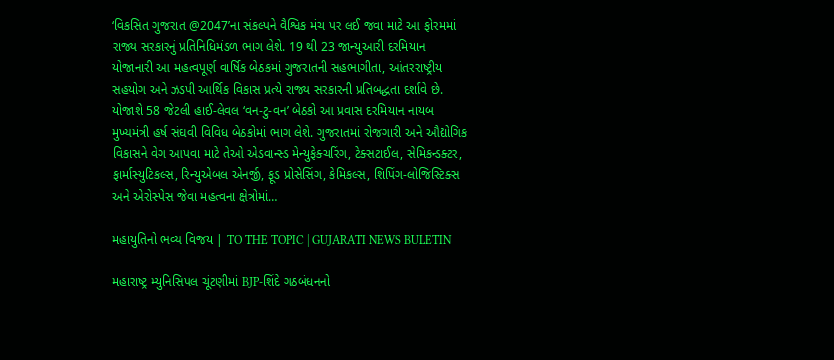‘વિકસિત ગુજરાત @2047’ના સંકલ્પને વૈશ્વિક મંચ પર લઈ જવા માટે આ ફોરમમાં રાજ્ય સરકારનું પ્રતિનિધિમંડળ ભાગ લેશે. 19 થી 23 જાન્યુઆરી દરમિયાન યોજાનારી આ મહત્વપૂર્ણ વાર્ષિક બેઠકમાં ગુજરાતની સહભાગીતા, આંતરરાષ્ટ્રીય સહયોગ અને ઝડપી આર્થિક વિકાસ પ્રત્યે રાજ્ય સરકારની પ્રતિબદ્ધતા દર્શાવે છે. યોજાશે 58 જેટલી હાઈ-લેવલ ‘વન-ટુ-વન’ બેઠકો આ પ્રવાસ દરમિયાન નાયબ મુખ્યમંત્રી હર્ષ સંઘવી વિવિધ બેઠકોમાં ભાગ લેશે. ગુજરાતમાં રોજગારી અને ઔદ્યોગિક વિકાસને વેગ આપવા માટે તેઓ એડવાન્સ્ડ મેન્યુફેક્ચરિંગ, ટેક્સટાઈલ, સેમિકન્ડક્ટર, ફાર્માસ્યુટિકલ્સ, રિન્યુએબલ એનર્જી, ફૂડ પ્રોસેસિંગ, કેમિકલ્સ, શિપિંગ-લોજિસ્ટિક્સ અને એરોસ્પેસ જેવા મહત્વના ક્ષેત્રોમાં…

મહાયુતિનો ભવ્ય વિજય | TO THE TOPIC | GUJARATI NEWS BULETIN

મહારાષ્ટ્ર મ્યુનિસિપલ ચૂંટણીમાં BJP-શિંદે ગઠબંધનનો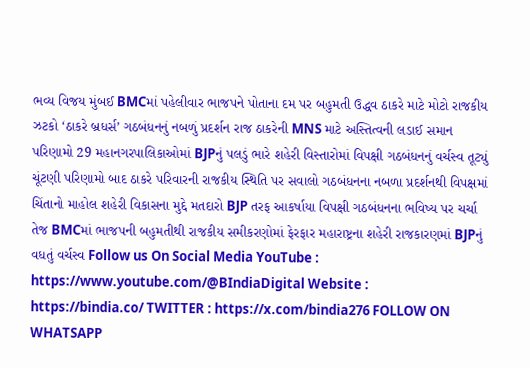ભવ્ય વિજય મુંબઈ BMCમાં પહેલીવાર ભાજપને પોતાના દમ પર બહુમતી ઉદ્ધવ ઠાકરે માટે મોટો રાજકીય ઝટકો ‘ઠાકરે બ્રધર્સ’ ગઠબંધનનું નબળું પ્રદર્શન રાજ ઠાકરેની MNS માટે અસ્તિત્વની લડાઈ સમાન પરિણામો 29 મહાનગરપાલિકાઓમાં BJPનું પલડું ભારે શહેરી વિસ્તારોમાં વિપક્ષી ગઠબંધનનું વર્ચસ્વ તૂટ્યું ચૂંટણી પરિણામો બાદ ઠાકરે પરિવારની રાજકીય સ્થિતિ પર સવાલો ગઠબંધનના નબળા પ્રદર્શનથી વિપક્ષમાં ચિંતાનો માહોલ શહેરી વિકાસના મુદ્દે મતદારો BJP તરફ આકર્ષાયા વિપક્ષી ગઠબંધનના ભવિષ્ય પર ચર્ચા તેજ BMCમાં ભાજપની બહુમતીથી રાજકીય સમીકરણોમાં ફેરફાર મહારાષ્ટ્રના શહેરી રાજકારણમાં BJPનું વધતું વર્ચસ્વ Follow us On Social Media YouTube : https://www.youtube.com/@BIndiaDigital Website : https://bindia.co/ TWITTER : https://x.com/bindia276 FOLLOW ON WHATSAPP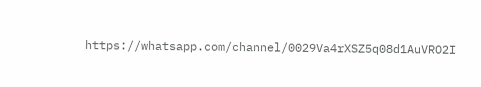https://whatsapp.com/channel/0029Va4rXSZ5q08d1AuVRO2I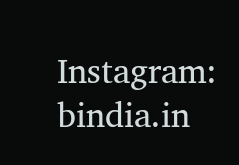Instagram:  bindia.in